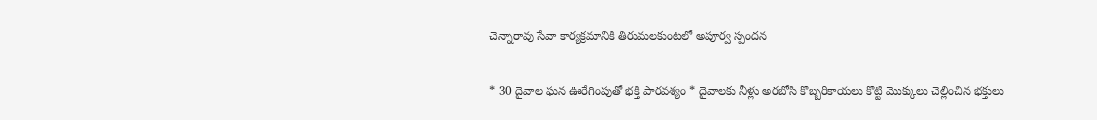చెన్నారావు సేవా కార్యక్రమానికి తిరుమలకుంటలో అపూర్వ స్పందన

* 30 దైవాల ఘన ఊరేగింపుతో భక్తి పారవశ్యం * దైవాలకు నీళ్లు అరబోసి కొబ్బరికాయలు కొట్టి మొక్కులు చెల్లించిన భక్తులు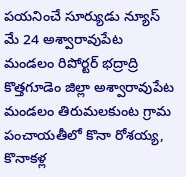పయనించే సూర్యుడు న్యూస్ మే 24 అశ్వారావుపేట మండలం రిపోర్టర్ భద్రాద్రి కొత్తగూడెం జిల్లా అశ్వారావుపేట మండలం తిరుమలకుంట గ్రామ పంచాయతీలో కొనా రోశయ్య, కొనాకళ్ల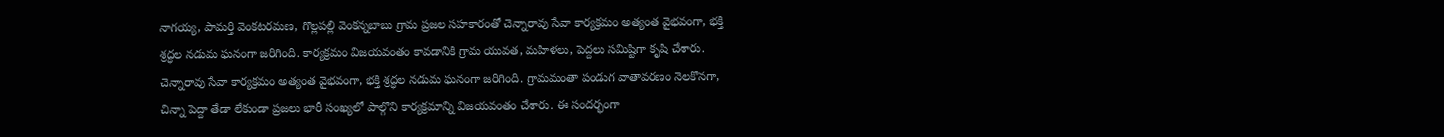నాగయ్య, పామర్తి వెంకటరమణ, గొల్లపల్లి వెంకన్నబాబు గ్రామ ప్రజల సహకారంతో చెన్నారావు సేవా కార్యక్రమం అత్యంత వైభవంగా, భక్తి శ్రద్ధల నడుమ ఘనంగా జరిగింది. కార్యక్రమం విజయవంతం కావడానికి గ్రామ యువత, మహిళలు, పెద్దలు సమిష్టిగా కృషి చేశారు. చెన్నారావు సేవా కార్యక్రమం అత్యంత వైభవంగా, భక్తి శ్రద్ధల నడుమ ఘనంగా జరిగింది. గ్రామమంతా పండుగ వాతావరణం నెలకొనగా, చిన్నా పెద్దా తేడా లేకుండా ప్రజలు భారీ సంఖ్యలో పాల్గొని కార్యక్రమాన్ని విజయవంతం చేశారు. ఈ సందర్భంగా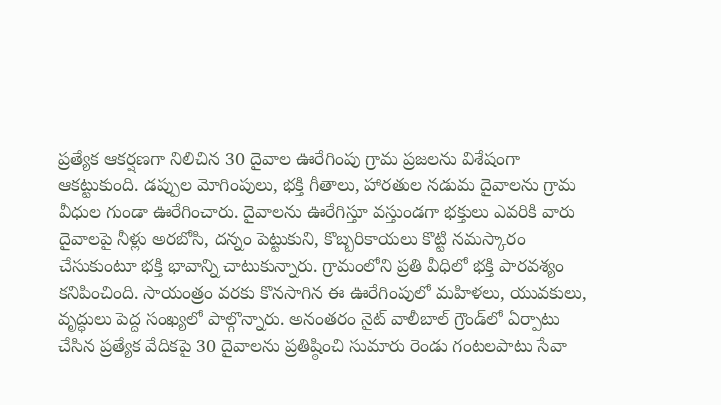ప్రత్యేక ఆకర్షణగా నిలిచిన 30 దైవాల ఊరేగింపు గ్రామ ప్రజలను విశేషంగా ఆకట్టుకుంది. డప్పుల మోగింపులు, భక్తి గీతాలు, హారతుల నడుమ దైవాలను గ్రామ వీధుల గుండా ఊరేగించారు. దైవాలను ఊరేగిస్తూ వస్తుండగా భక్తులు ఎవరికి వారు దైవాలపై నీళ్లు అరబోసి, దన్నం పెట్టుకుని, కొబ్బరికాయలు కొట్టి నమస్కారం చేసుకుంటూ భక్తి భావాన్ని చాటుకున్నారు. గ్రామంలోని ప్రతి వీధిలో భక్తి పారవశ్యం కనిపించింది. సాయంత్రం వరకు కొనసాగిన ఈ ఊరేగింపులో మహిళలు, యువకులు, వృద్ధులు పెద్ద సంఖ్యలో పాల్గొన్నారు. అనంతరం నైట్ వాలీబాల్ గ్రౌండ్‌లో ఏర్పాటు చేసిన ప్రత్యేక వేదికపై 30 దైవాలను ప్రతిష్ఠించి సుమారు రెండు గంటలపాటు సేవా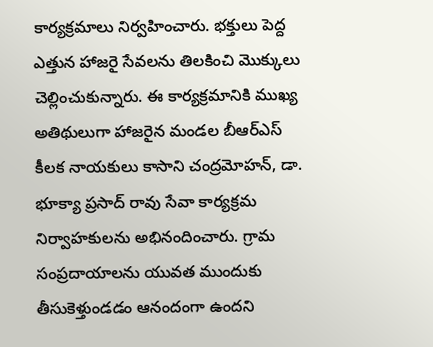కార్యక్రమాలు నిర్వహించారు. భక్తులు పెద్ద ఎత్తున హాజరై సేవలను తిలకించి మొక్కులు చెల్లించుకున్నారు. ఈ కార్యక్రమానికి ముఖ్య అతిథులుగా హాజరైన మండల బీఆర్ఎస్ కీలక నాయకులు కాసాని చంద్రమోహన్, డా. భూక్యా ప్రసాద్ రావు సేవా కార్యక్రమ నిర్వాహకులను అభినందించారు. గ్రామ సంప్రదాయాలను యువత ముందుకు తీసుకెళ్తుండడం ఆనందంగా ఉందని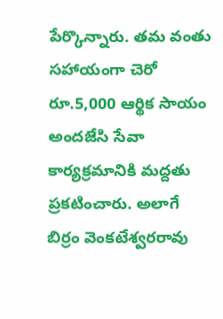పేర్కొన్నారు. తమ వంతు సహాయంగా చెరో రూ.5,000 ఆర్థిక సాయం అందజేసి సేవా కార్యక్రమానికి మద్దతు ప్రకటించారు. అలాగే బిర్రం వెంకటేశ్వరరావు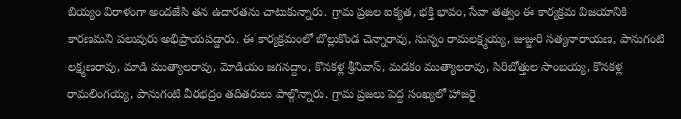బియ్యం విరాళంగా అందజేసి తన ఉదారతను చాటుకున్నారు. గ్రామ ప్రజల ఐక్యత, భక్తి భావం, సేవా తత్వం ఈ కార్యక్రమ విజయానికి కారణమని పలువురు అభిప్రాయపడ్డారు. ఈ కార్యక్రమంలో బొల్లుకొండ చెన్నారావు, సున్నం రామలక్ష్మయ్య, జుజ్జురి సత్యనారాయణ, పానుగంటి లక్ష్మణరావు, మాడి ముత్యాలరావు, మోడియం జగనద్దాం, కొనకళ్ల శ్రీనివాస్, మడకం ముత్యాలరావు, సిరిబోత్తుల సాంబయ్య, కొనకళ్ల రామలింగయ్య, పానుగంటి వీరభద్రం తదితరులు పాల్గొన్నారు. గ్రామ ప్రజలు పెద్ద సంఖ్యలో హాజరై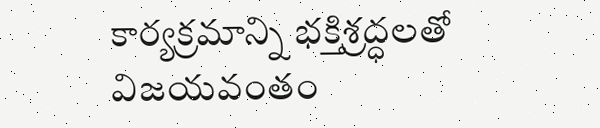కార్యక్రమాన్ని భక్తిశ్రద్ధలతో విజయవంతం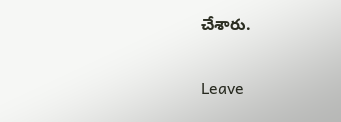చేశారు.

Leave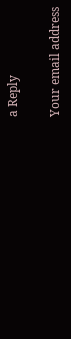a Reply

Your email address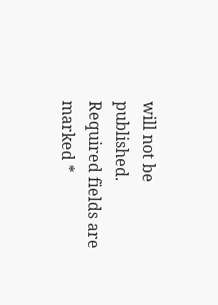will not be published. Required fields are marked *